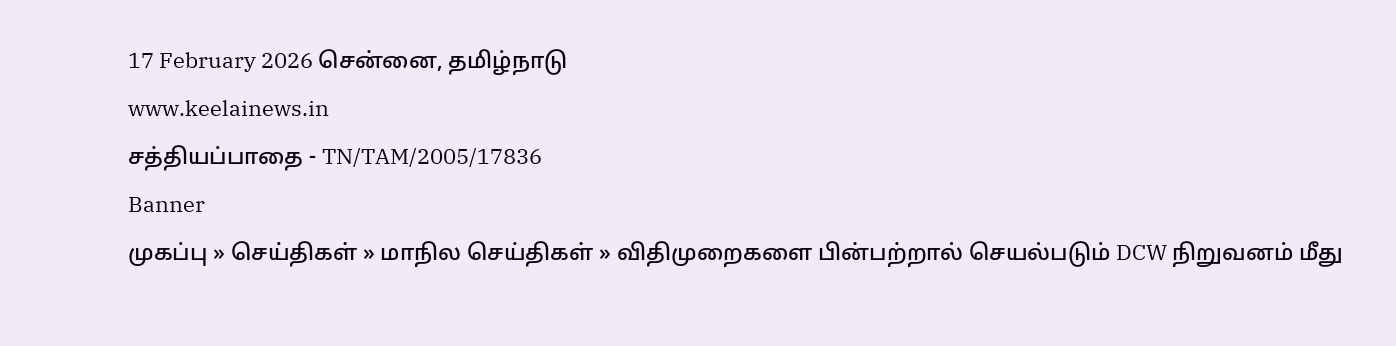17 February 2026 சென்னை, தமிழ்நாடு
www.keelainews.in
சத்தியப்பாதை - TN/TAM/2005/17836
Banner
முகப்பு » செய்திகள் » மாநில செய்திகள் » விதிமுறைகளை பின்பற்றால் செயல்படும் DCW நிறுவனம் மீது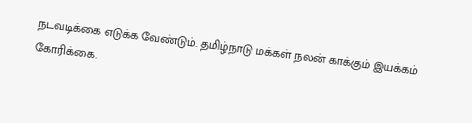நடவடிக்கை எடுக்க வேண்டும். தமிழ்நாடு மக்கள் நலன் காக்கும் இயக்கம் கோரிக்கை.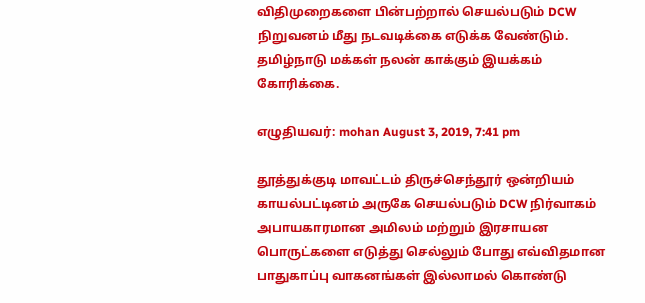விதிமுறைகளை பின்பற்றால் செயல்படும் DCW நிறுவனம் மீது நடவடிக்கை எடுக்க வேண்டும். தமிழ்நாடு மக்கள் நலன் காக்கும் இயக்கம் கோரிக்கை.

எழுதியவர்: mohan August 3, 2019, 7:41 pm

தூத்துக்குடி மாவட்டம் திருச்செந்தூர் ஒன்றியம் காயல்பட்டினம் அருகே செயல்படும் DCW நிர்வாகம் அபாயகாரமான அமிலம் மற்றும் இரசாயன பொருட்களை எடுத்து செல்லும் போது எவ்விதமான பாதுகாப்பு வாகனங்கள் இல்லாமல் கொண்டு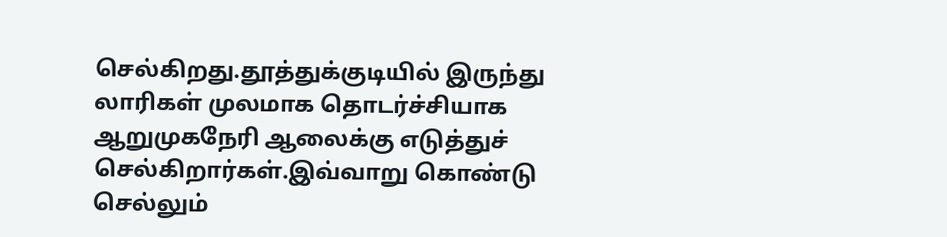செல்கிறது.தூத்துக்குடியில் இருந்து லாரிகள் முலமாக தொடர்ச்சியாக ஆறுமுகநேரி ஆலைக்கு எடுத்துச் செல்கிறார்கள்.இவ்வாறு கொண்டு செல்லும்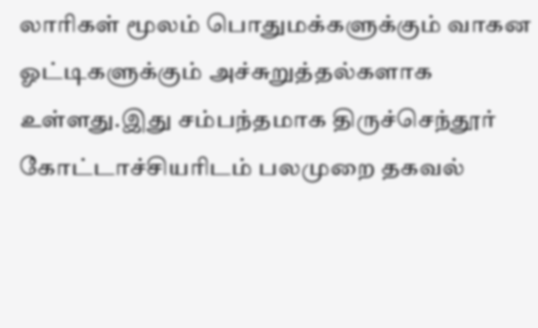லாரிகள் மூலம் பொதுமக்களுக்கும் வாகன ஓட்டிகளுக்கும் அச்சுறுத்தல்களாக உள்ளது.இது சம்பந்தமாக திருச்செந்தூர் கோட்டாச்சியாிடம் பலமுறை தகவல்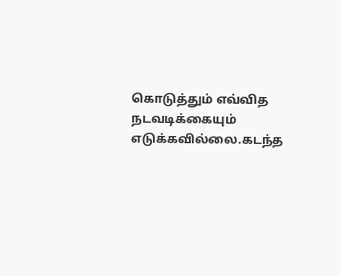கொடுத்தும் எவ்வித நடவடிக்கையும் எடுக்கவில்லை.கடந்த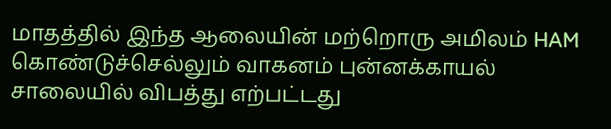மாதத்தில் இந்த ஆலையின் மற்றொரு அமிலம் HAM கொண்டுச்செல்லும் வாகனம் புன்னக்காயல் சாலையில் விபத்து எற்பட்டது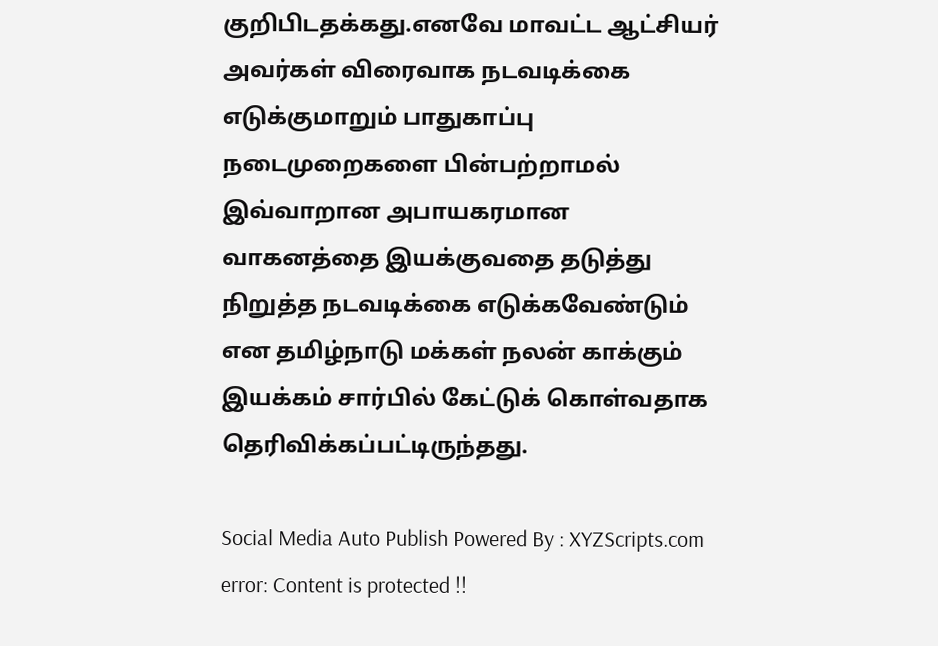குறிபிடதக்கது.எனவே மாவட்ட ஆட்சியர் அவர்கள் விரைவாக நடவடிக்கை எடுக்குமாறும் பாதுகாப்பு நடைமுறைகளை பின்பற்றாமல் இவ்வாறான அபாயகரமான வாகனத்தை இயக்குவதை தடுத்து நிறுத்த நடவடிக்கை எடுக்கவேண்டும் என தமிழ்நாடு மக்கள் நலன் காக்கும் இயக்கம் சார்பில் கேட்டுக் கொள்வதாக தெரிவிக்கப்பட்டிருந்தது.

Social Media Auto Publish Powered By : XYZScripts.com
error: Content is protected !!